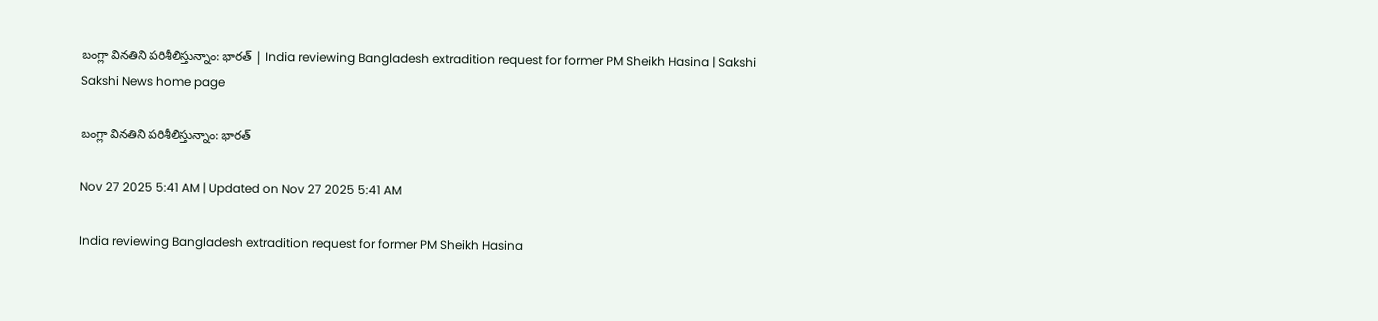బంగ్లా వినతిని పరిశీలిస్తున్నాం: భారత్‌ | India reviewing Bangladesh extradition request for former PM Sheikh Hasina | Sakshi
Sakshi News home page

బంగ్లా వినతిని పరిశీలిస్తున్నాం: భారత్‌

Nov 27 2025 5:41 AM | Updated on Nov 27 2025 5:41 AM

India reviewing Bangladesh extradition request for former PM Sheikh Hasina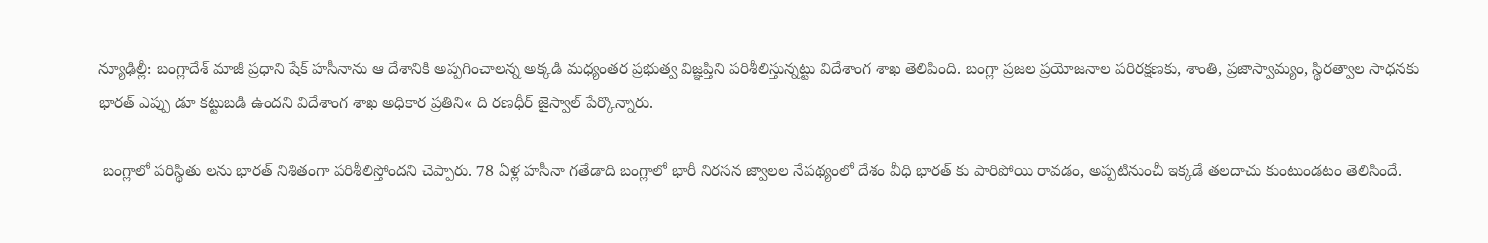న్యూఢిల్లీ: బంగ్లాదేశ్‌ మాజీ ప్రధాని షేక్‌ హసీనాను ఆ దేశానికి అప్పగించాలన్న అక్కడి మధ్యంతర ప్రభుత్వ విజ్ఞప్తిని పరిశీలిస్తున్నట్టు విదేశాంగ శాఖ తెలిపింది. బంగ్లా ప్రజల ప్రయోజనాల పరిరక్షణకు, శాంతి, ప్రజాస్వామ్యం, స్థిరత్వాల సాధనకు భారత్‌ ఎప్పు డూ కట్టుబడి ఉందని విదేశాంగ శాఖ అధికార ప్రతిని« ది రణధీర్‌ జైస్వాల్‌ పేర్కొన్నారు.

 బంగ్లాలో పరిస్థితు లను భారత్‌ నిశితంగా పరిశీలిస్తోందని చెప్పారు. 78 ఏళ్ల హసీనా గతేడాది బంగ్లాలో భారీ నిరసన జ్వాలల నేపథ్యంలో దేశం వీధి భారత్‌ కు పారిపోయి రావడం, అప్పటినుంచీ ఇక్కడే తలదాచు కుంటుండటం తెలిసిందే.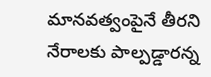మానవత్వంపైనే తీరని నేరాలకు పాల్పడ్డారన్న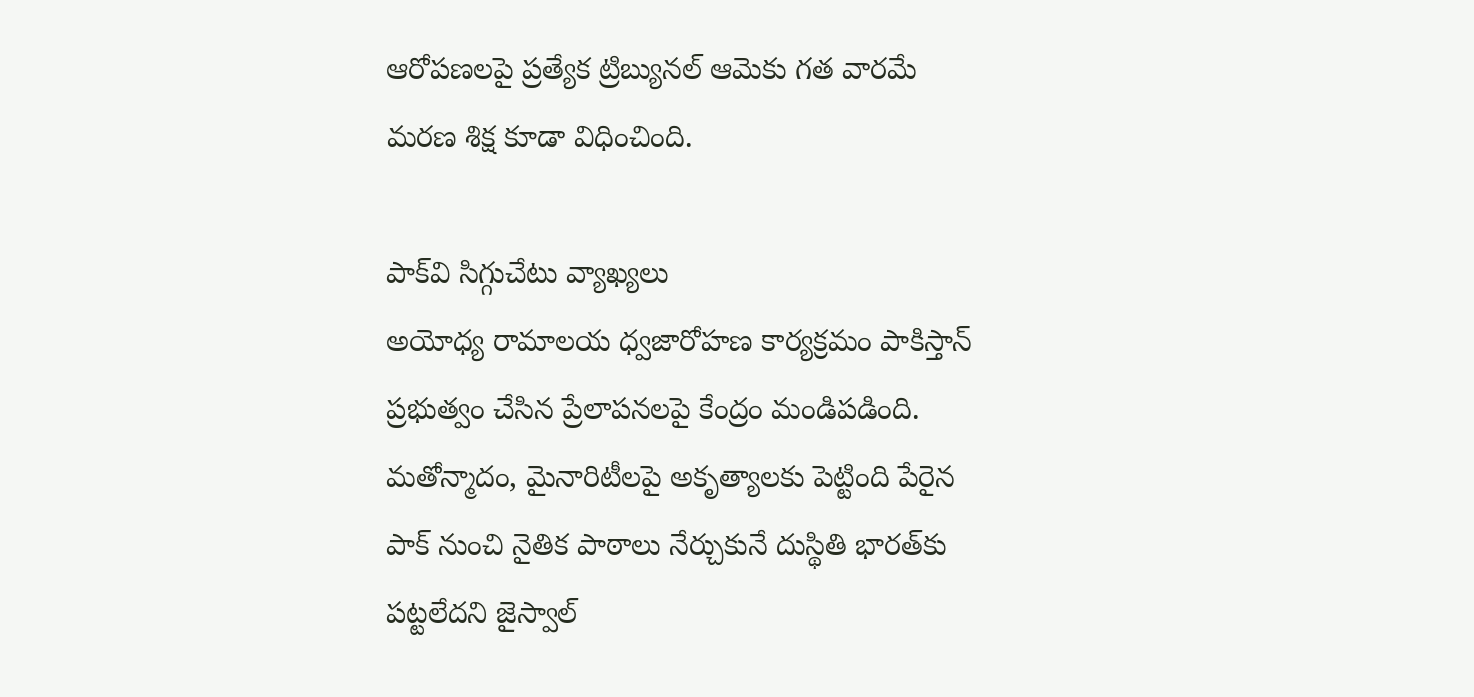ఆరోపణలపై ప్రత్యేక ట్రిబ్యునల్‌ ఆమెకు గత వారమే మరణ శిక్ష కూడా విధించింది.

పాక్‌వి సిగ్గుచేటు వ్యాఖ్యలు
అయోధ్య రామాలయ ధ్వజారోహణ కార్యక్రమం పాకిస్తాన్‌ ప్రభుత్వం చేసిన ప్రేలాపనలపై కేంద్రం మండిపడింది. మతోన్మాదం, మైనారిటీలపై అకృత్యాలకు పెట్టింది పేరైన పాక్‌ నుంచి నైతిక పాఠాలు నేర్చుకునే దుస్థితి భారత్‌కు పట్టలేదని జైస్వాల్‌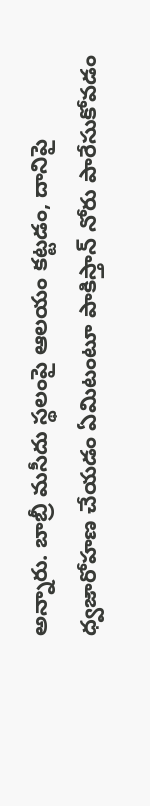అన్నారు. బాబ్రీ మసీదు స్థలంపై ఆలయం కట్టడం, దానిపై ధ్వజారోహణ చేయడం ఏమిటంటూ పాకిస్తాన్‌ నోరు పారేసుకోవడం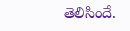తెలిసిందే.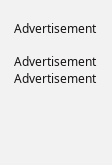Advertisement

Advertisement
Advertisement